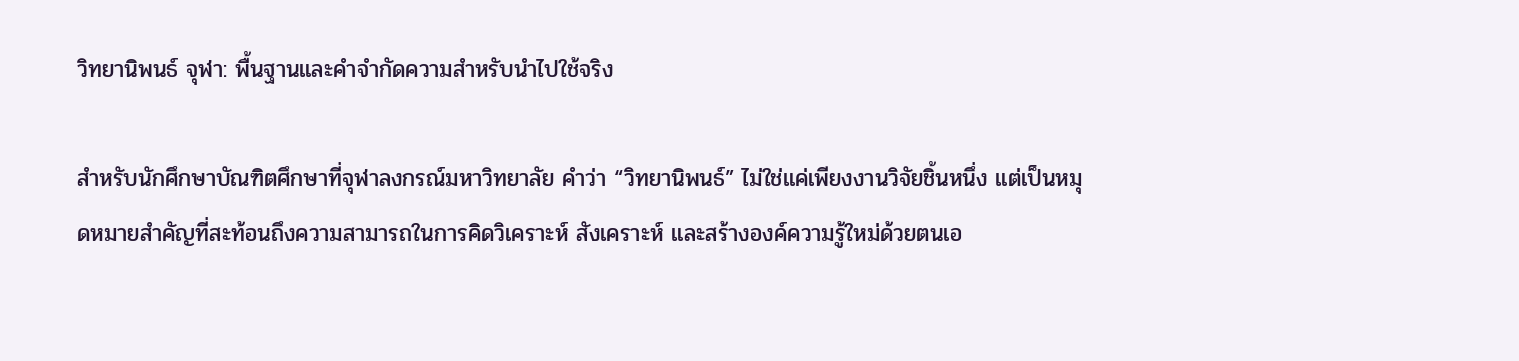วิทยานิพนธ์ จุฬา: พื้นฐานและคำจำกัดความสำหรับนำไปใช้จริง

สำหรับนักศึกษาบัณฑิตศึกษาที่จุฬาลงกรณ์มหาวิทยาลัย คำว่า “วิทยานิพนธ์” ไม่ใช่แค่เพียงงานวิจัยชิ้นหนึ่ง แต่เป็นหมุดหมายสำคัญที่สะท้อนถึงความสามารถในการคิดวิเคราะห์ สังเคราะห์ และสร้างองค์ความรู้ใหม่ด้วยตนเอ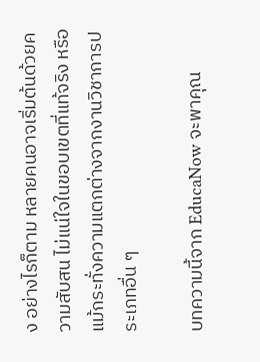ง อย่างไรก็ตาม หลายคนอาจเริ่มต้นด้วยความสับสน ไม่แน่ใจในขอบเขตที่แท้จริง หรือแม้กระทั่งความแตกต่างจากงานวิชาการประเภทอื่น ๆ

บทความนี้จาก EducaNow จะพาคุณ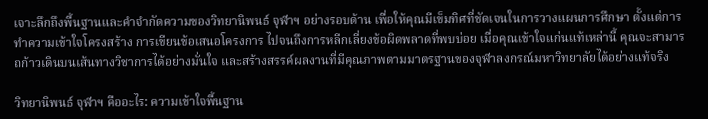เจาะลึกถึงพื้นฐานและคำจำกัดความของวิทยานิพนธ์ จุฬาฯ อย่างรอบด้าน เพื่อให้คุณมีเข็มทิศที่ชัดเจนในการวางแผนการศึกษา ตั้งแต่การทำความเข้าใจโครงสร้าง การเขียนข้อเสนอโครงการ ไปจนถึงการหลีกเลี่ยงข้อผิดพลาดที่พบบ่อย เมื่อคุณเข้าใจแก่นแท้เหล่านี้ คุณจะสามารถก้าวเดินบนเส้นทางวิชาการได้อย่างมั่นใจ และสร้างสรรค์ผลงานที่มีคุณภาพตามมาตรฐานของจุฬาลงกรณ์มหาวิทยาลัยได้อย่างแท้จริง

วิทยานิพนธ์ จุฬาฯ คืออะไร: ความเข้าใจพื้นฐาน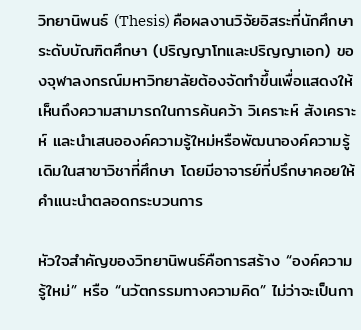วิทยานิพนธ์ (Thesis) คือผลงานวิจัยอิสระที่นักศึกษาระดับบัณฑิตศึกษา (ปริญญาโทและปริญญาเอก) ของจุฬาลงกรณ์มหาวิทยาลัยต้องจัดทำขึ้นเพื่อแสดงให้เห็นถึงความสามารถในการค้นคว้า วิเคราะห์ สังเคราะห์ และนำเสนอองค์ความรู้ใหม่หรือพัฒนาองค์ความรู้เดิมในสาขาวิชาที่ศึกษา โดยมีอาจารย์ที่ปรึกษาคอยให้คำแนะนำตลอดกระบวนการ

หัวใจสำคัญของวิทยานิพนธ์คือการสร้าง “องค์ความรู้ใหม่” หรือ “นวัตกรรมทางความคิด” ไม่ว่าจะเป็นกา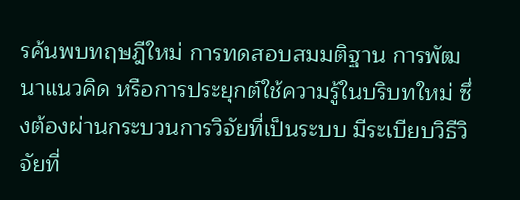รค้นพบทฤษฎีใหม่ การทดสอบสมมติฐาน การพัฒนาแนวคิด หรือการประยุกต์ใช้ความรู้ในบริบทใหม่ ซึ่งต้องผ่านกระบวนการวิจัยที่เป็นระบบ มีระเบียบวิธีวิจัยที่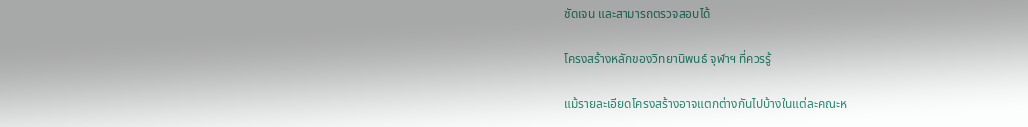ชัดเจน และสามารถตรวจสอบได้

โครงสร้างหลักของวิทยานิพนธ์ จุฬาฯ ที่ควรรู้

แม้รายละเอียดโครงสร้างอาจแตกต่างกันไปบ้างในแต่ละคณะห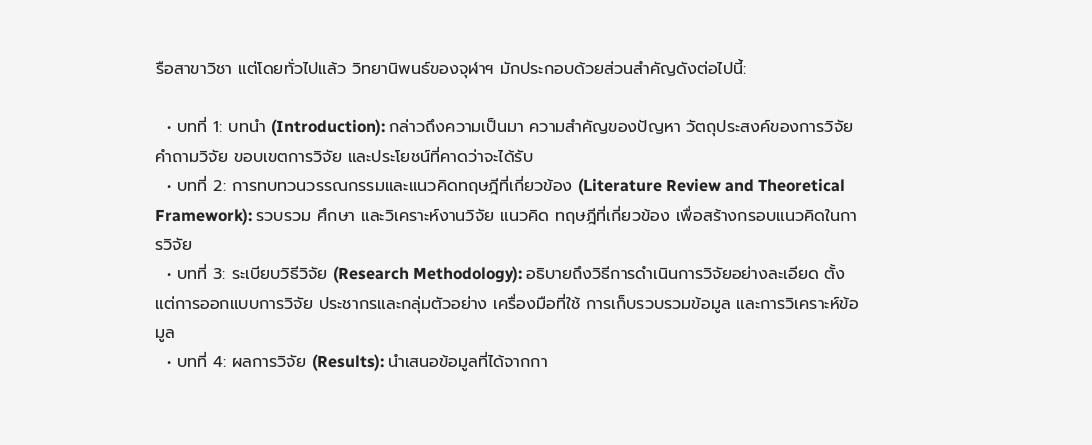รือสาขาวิชา แต่โดยทั่วไปแล้ว วิทยานิพนธ์ของจุฬาฯ มักประกอบด้วยส่วนสำคัญดังต่อไปนี้:

  • บทที่ 1: บทนำ (Introduction): กล่าวถึงความเป็นมา ความสำคัญของปัญหา วัตถุประสงค์ของการวิจัย คำถามวิจัย ขอบเขตการวิจัย และประโยชน์ที่คาดว่าจะได้รับ
  • บทที่ 2: การทบทวนวรรณกรรมและแนวคิดทฤษฎีที่เกี่ยวข้อง (Literature Review and Theoretical Framework): รวบรวม ศึกษา และวิเคราะห์งานวิจัย แนวคิด ทฤษฎีที่เกี่ยวข้อง เพื่อสร้างกรอบแนวคิดในการวิจัย
  • บทที่ 3: ระเบียบวิธีวิจัย (Research Methodology): อธิบายถึงวิธีการดำเนินการวิจัยอย่างละเอียด ตั้งแต่การออกแบบการวิจัย ประชากรและกลุ่มตัวอย่าง เครื่องมือที่ใช้ การเก็บรวบรวมข้อมูล และการวิเคราะห์ข้อมูล
  • บทที่ 4: ผลการวิจัย (Results): นำเสนอข้อมูลที่ได้จากกา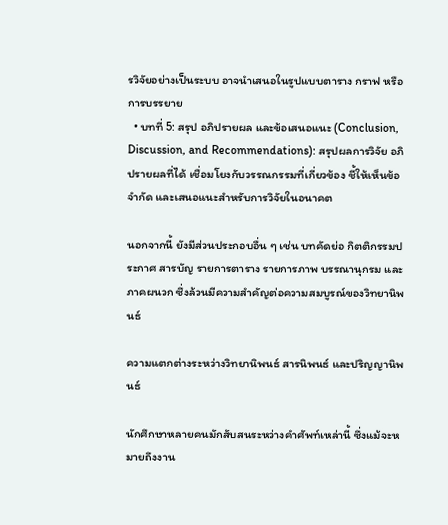รวิจัยอย่างเป็นระบบ อาจนำเสนอในรูปแบบตาราง กราฟ หรือการบรรยาย
  • บทที่ 5: สรุป อภิปรายผล และข้อเสนอแนะ (Conclusion, Discussion, and Recommendations): สรุปผลการวิจัย อภิปรายผลที่ได้ เชื่อมโยงกับวรรณกรรมที่เกี่ยวข้อง ชี้ให้เห็นข้อจำกัด และเสนอแนะสำหรับการวิจัยในอนาคต

นอกจากนี้ ยังมีส่วนประกอบอื่น ๆ เช่น บทคัดย่อ กิตติกรรมประกาศ สารบัญ รายการตาราง รายการภาพ บรรณานุกรม และภาคผนวก ซึ่งล้วนมีความสำคัญต่อความสมบูรณ์ของวิทยานิพนธ์

ความแตกต่างระหว่างวิทยานิพนธ์ สารนิพนธ์ และปริญญานิพนธ์

นักศึกษาหลายคนมักสับสนระหว่างคำศัพท์เหล่านี้ ซึ่งแม้จะหมายถึงงาน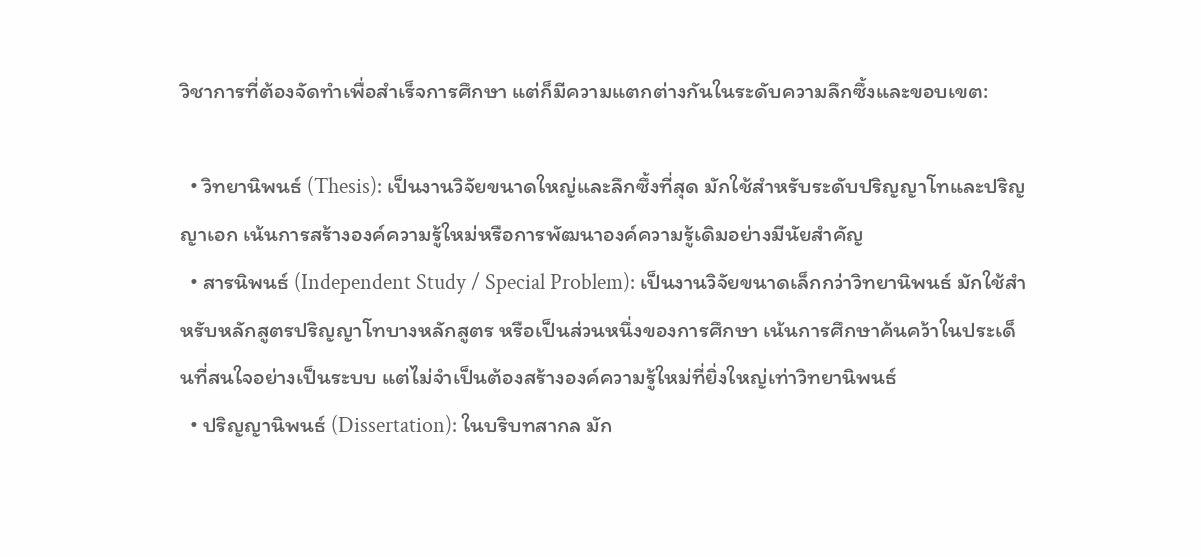วิชาการที่ต้องจัดทำเพื่อสำเร็จการศึกษา แต่ก็มีความแตกต่างกันในระดับความลึกซึ้งและขอบเขต:

  • วิทยานิพนธ์ (Thesis): เป็นงานวิจัยขนาดใหญ่และลึกซึ้งที่สุด มักใช้สำหรับระดับปริญญาโทและปริญญาเอก เน้นการสร้างองค์ความรู้ใหม่หรือการพัฒนาองค์ความรู้เดิมอย่างมีนัยสำคัญ
  • สารนิพนธ์ (Independent Study / Special Problem): เป็นงานวิจัยขนาดเล็กกว่าวิทยานิพนธ์ มักใช้สำหรับหลักสูตรปริญญาโทบางหลักสูตร หรือเป็นส่วนหนึ่งของการศึกษา เน้นการศึกษาค้นคว้าในประเด็นที่สนใจอย่างเป็นระบบ แต่ไม่จำเป็นต้องสร้างองค์ความรู้ใหม่ที่ยิ่งใหญ่เท่าวิทยานิพนธ์
  • ปริญญานิพนธ์ (Dissertation): ในบริบทสากล มัก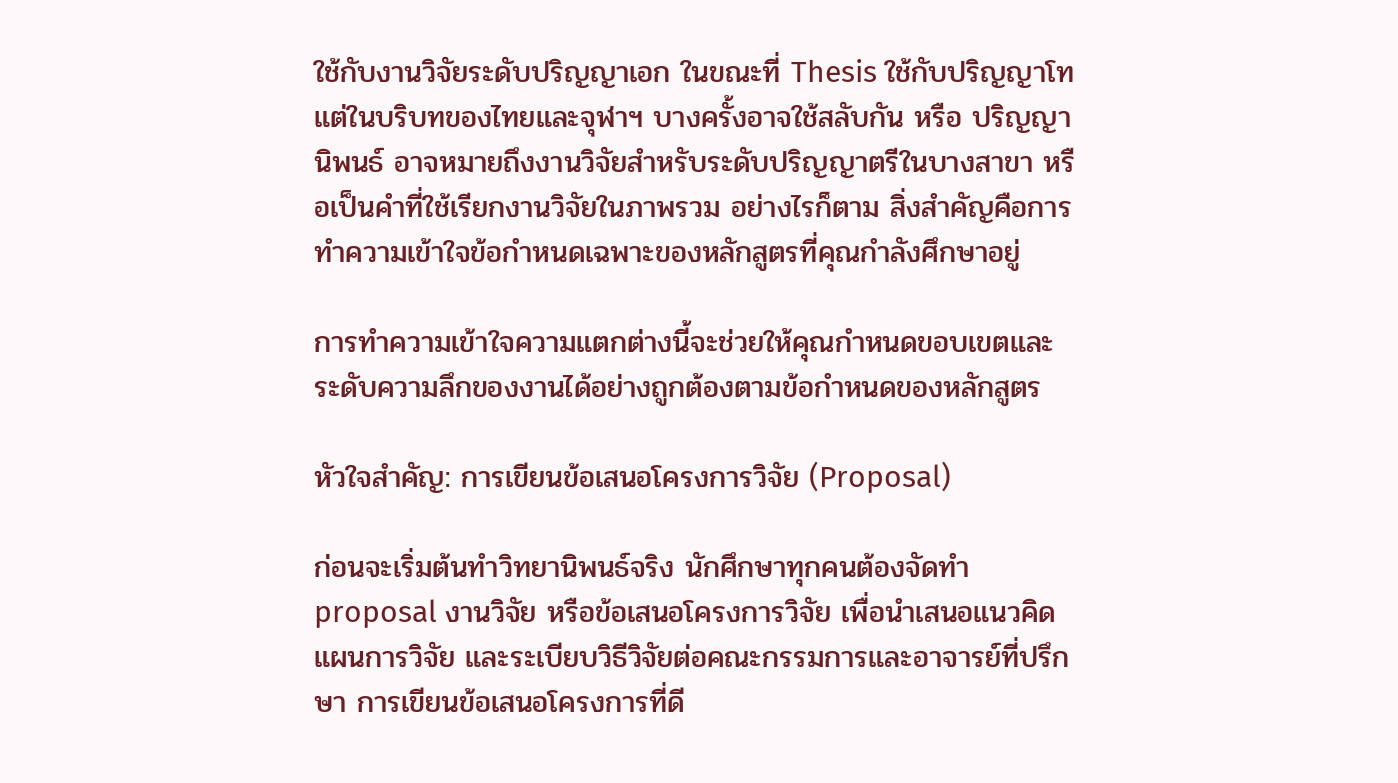ใช้กับงานวิจัยระดับปริญญาเอก ในขณะที่ Thesis ใช้กับปริญญาโท แต่ในบริบทของไทยและจุฬาฯ บางครั้งอาจใช้สลับกัน หรือ ปริญญานิพนธ์ อาจหมายถึงงานวิจัยสำหรับระดับปริญญาตรีในบางสาขา หรือเป็นคำที่ใช้เรียกงานวิจัยในภาพรวม อย่างไรก็ตาม สิ่งสำคัญคือการทำความเข้าใจข้อกำหนดเฉพาะของหลักสูตรที่คุณกำลังศึกษาอยู่

การทำความเข้าใจความแตกต่างนี้จะช่วยให้คุณกำหนดขอบเขตและระดับความลึกของงานได้อย่างถูกต้องตามข้อกำหนดของหลักสูตร

หัวใจสำคัญ: การเขียนข้อเสนอโครงการวิจัย (Proposal)

ก่อนจะเริ่มต้นทำวิทยานิพนธ์จริง นักศึกษาทุกคนต้องจัดทำ proposal งานวิจัย หรือข้อเสนอโครงการวิจัย เพื่อนำเสนอแนวคิด แผนการวิจัย และระเบียบวิธีวิจัยต่อคณะกรรมการและอาจารย์ที่ปรึกษา การเขียนข้อเสนอโครงการที่ดี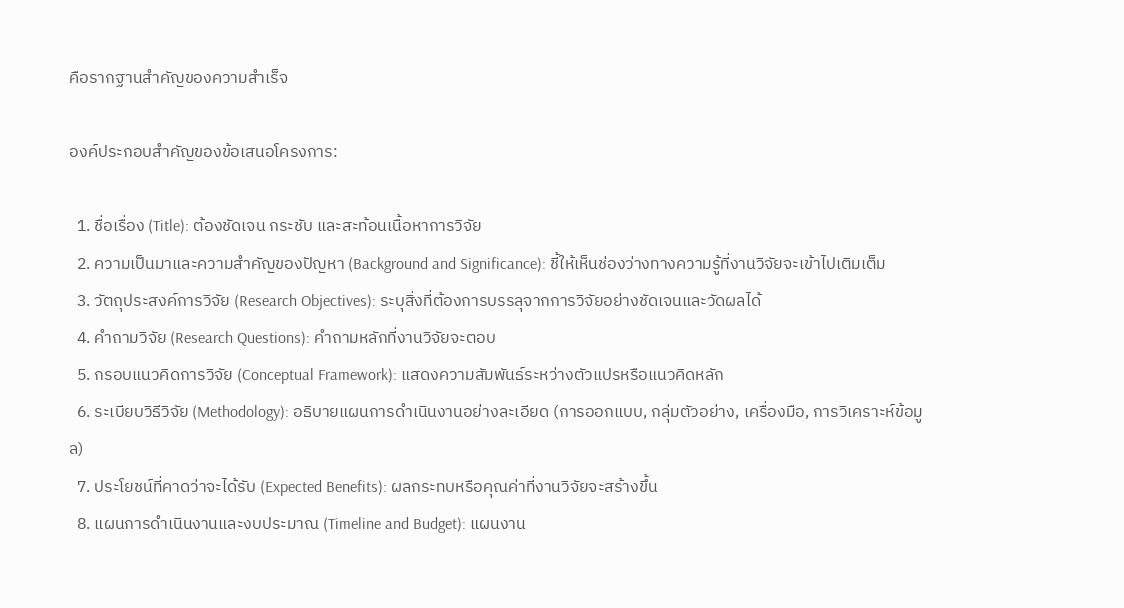คือรากฐานสำคัญของความสำเร็จ

องค์ประกอบสำคัญของข้อเสนอโครงการ:

  1. ชื่อเรื่อง (Title): ต้องชัดเจน กระชับ และสะท้อนเนื้อหาการวิจัย
  2. ความเป็นมาและความสำคัญของปัญหา (Background and Significance): ชี้ให้เห็นช่องว่างทางความรู้ที่งานวิจัยจะเข้าไปเติมเต็ม
  3. วัตถุประสงค์การวิจัย (Research Objectives): ระบุสิ่งที่ต้องการบรรลุจากการวิจัยอย่างชัดเจนและวัดผลได้
  4. คำถามวิจัย (Research Questions): คำถามหลักที่งานวิจัยจะตอบ
  5. กรอบแนวคิดการวิจัย (Conceptual Framework): แสดงความสัมพันธ์ระหว่างตัวแปรหรือแนวคิดหลัก
  6. ระเบียบวิธีวิจัย (Methodology): อธิบายแผนการดำเนินงานอย่างละเอียด (การออกแบบ, กลุ่มตัวอย่าง, เครื่องมือ, การวิเคราะห์ข้อมูล)
  7. ประโยชน์ที่คาดว่าจะได้รับ (Expected Benefits): ผลกระทบหรือคุณค่าที่งานวิจัยจะสร้างขึ้น
  8. แผนการดำเนินงานและงบประมาณ (Timeline and Budget): แผนงาน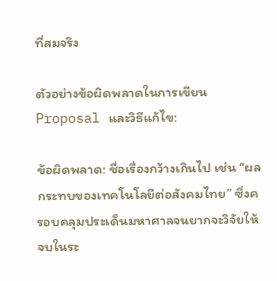ที่สมจริง

ตัวอย่างข้อผิดพลาดในการเขียน Proposal และวิธีแก้ไข:

ข้อผิดพลาด: ชื่อเรื่องกว้างเกินไป เช่น “ผลกระทบของเทคโนโลยีต่อสังคมไทย” ซึ่งครอบคลุมประเด็นมหาศาลจนยากจะวิจัยให้จบในระ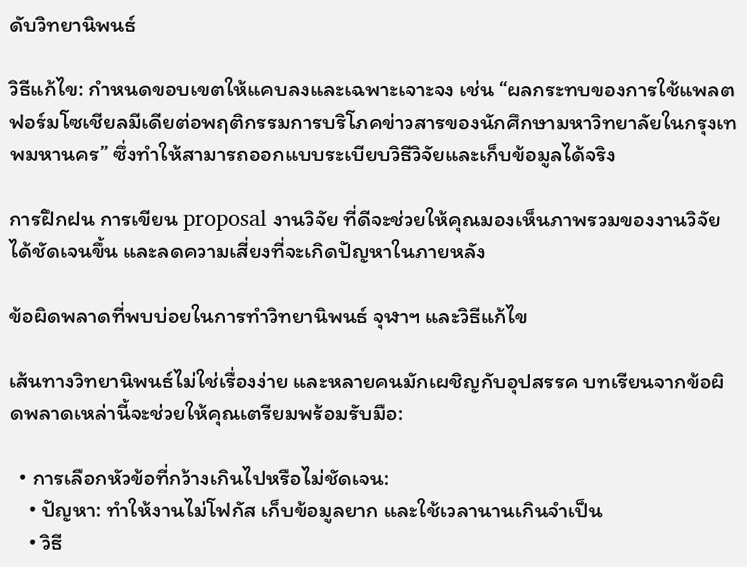ดับวิทยานิพนธ์

วิธีแก้ไข: กำหนดขอบเขตให้แคบลงและเฉพาะเจาะจง เช่น “ผลกระทบของการใช้แพลตฟอร์มโซเชียลมีเดียต่อพฤติกรรมการบริโภคข่าวสารของนักศึกษามหาวิทยาลัยในกรุงเทพมหานคร” ซึ่งทำให้สามารถออกแบบระเบียบวิธีวิจัยและเก็บข้อมูลได้จริง

การฝึกฝน การเขียน proposal งานวิจัย ที่ดีจะช่วยให้คุณมองเห็นภาพรวมของงานวิจัยได้ชัดเจนขึ้น และลดความเสี่ยงที่จะเกิดปัญหาในภายหลัง

ข้อผิดพลาดที่พบบ่อยในการทำวิทยานิพนธ์ จุฬาฯ และวิธีแก้ไข

เส้นทางวิทยานิพนธ์ไม่ใช่เรื่องง่าย และหลายคนมักเผชิญกับอุปสรรค บทเรียนจากข้อผิดพลาดเหล่านี้จะช่วยให้คุณเตรียมพร้อมรับมือ:

  • การเลือกหัวข้อที่กว้างเกินไปหรือไม่ชัดเจน:
    • ปัญหา: ทำให้งานไม่โฟกัส เก็บข้อมูลยาก และใช้เวลานานเกินจำเป็น
    • วิธี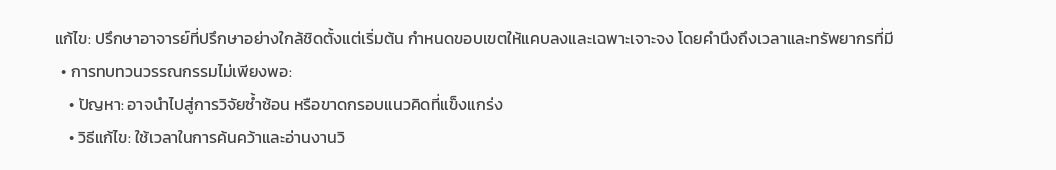แก้ไข: ปรึกษาอาจารย์ที่ปรึกษาอย่างใกล้ชิดตั้งแต่เริ่มต้น กำหนดขอบเขตให้แคบลงและเฉพาะเจาะจง โดยคำนึงถึงเวลาและทรัพยากรที่มี
  • การทบทวนวรรณกรรมไม่เพียงพอ:
    • ปัญหา: อาจนำไปสู่การวิจัยซ้ำซ้อน หรือขาดกรอบแนวคิดที่แข็งแกร่ง
    • วิธีแก้ไข: ใช้เวลาในการค้นคว้าและอ่านงานวิ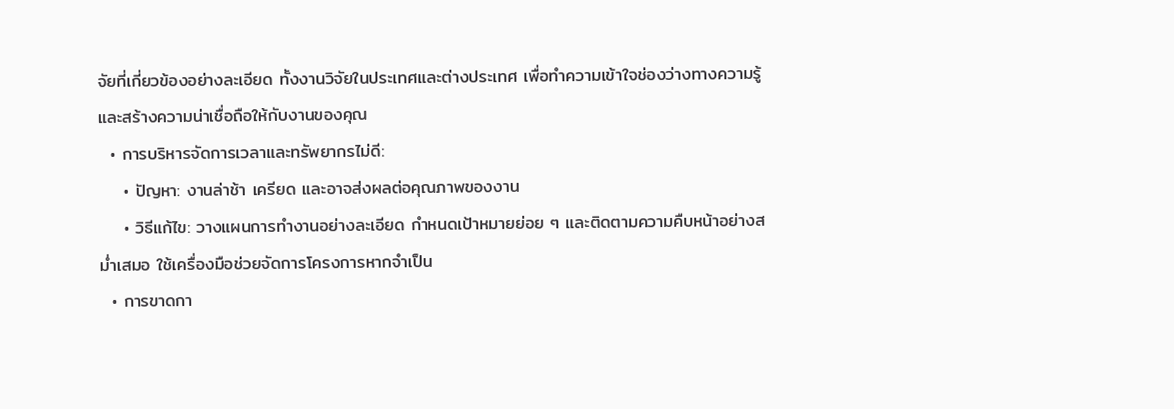จัยที่เกี่ยวข้องอย่างละเอียด ทั้งงานวิจัยในประเทศและต่างประเทศ เพื่อทำความเข้าใจช่องว่างทางความรู้และสร้างความน่าเชื่อถือให้กับงานของคุณ
  • การบริหารจัดการเวลาและทรัพยากรไม่ดี:
    • ปัญหา: งานล่าช้า เครียด และอาจส่งผลต่อคุณภาพของงาน
    • วิธีแก้ไข: วางแผนการทำงานอย่างละเอียด กำหนดเป้าหมายย่อย ๆ และติดตามความคืบหน้าอย่างสม่ำเสมอ ใช้เครื่องมือช่วยจัดการโครงการหากจำเป็น
  • การขาดกา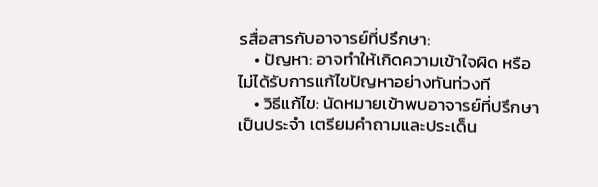รสื่อสารกับอาจารย์ที่ปรึกษา:
    • ปัญหา: อาจทำให้เกิดความเข้าใจผิด หรือไม่ได้รับการแก้ไขปัญหาอย่างทันท่วงที
    • วิธีแก้ไข: นัดหมายเข้าพบอาจารย์ที่ปรึกษาเป็นประจำ เตรียมคำถามและประเด็น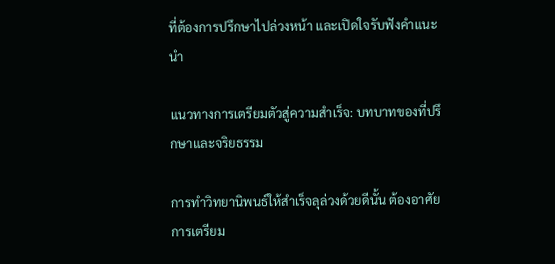ที่ต้องการปรึกษาไปล่วงหน้า และเปิดใจรับฟังคำแนะนำ

แนวทางการเตรียมตัวสู่ความสำเร็จ: บทบาทของที่ปรึกษาและจริยธรรม

การทำวิทยานิพนธ์ให้สำเร็จลุล่วงด้วยดีนั้น ต้องอาศัยการเตรียม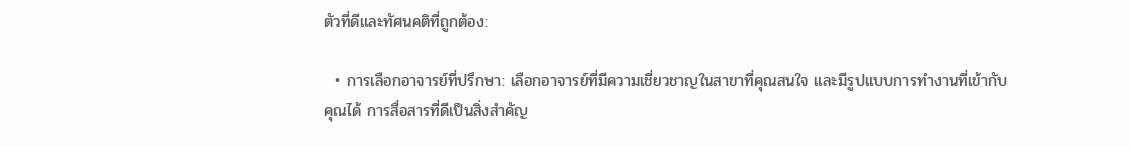ตัวที่ดีและทัศนคติที่ถูกต้อง:

  • การเลือกอาจารย์ที่ปรึกษา: เลือกอาจารย์ที่มีความเชี่ยวชาญในสาขาที่คุณสนใจ และมีรูปแบบการทำงานที่เข้ากับคุณได้ การสื่อสารที่ดีเป็นสิ่งสำคัญ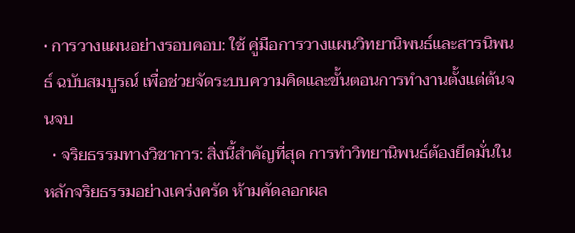• การวางแผนอย่างรอบคอบ: ใช้ คู่มือการวางแผนวิทยานิพนธ์และสารนิพนธ์ ฉบับสมบูรณ์ เพื่อช่วยจัดระบบความคิดและขั้นตอนการทำงานตั้งแต่ต้นจนจบ
  • จริยธรรมทางวิชาการ: สิ่งนี้สำคัญที่สุด การทำวิทยานิพนธ์ต้องยึดมั่นในหลักจริยธรรมอย่างเคร่งครัด ห้ามคัดลอกผล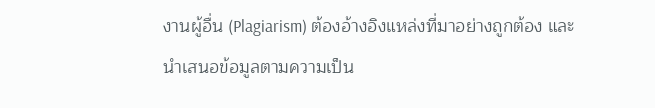งานผู้อื่น (Plagiarism) ต้องอ้างอิงแหล่งที่มาอย่างถูกต้อง และนำเสนอข้อมูลตามความเป็น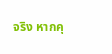จริง หากคุ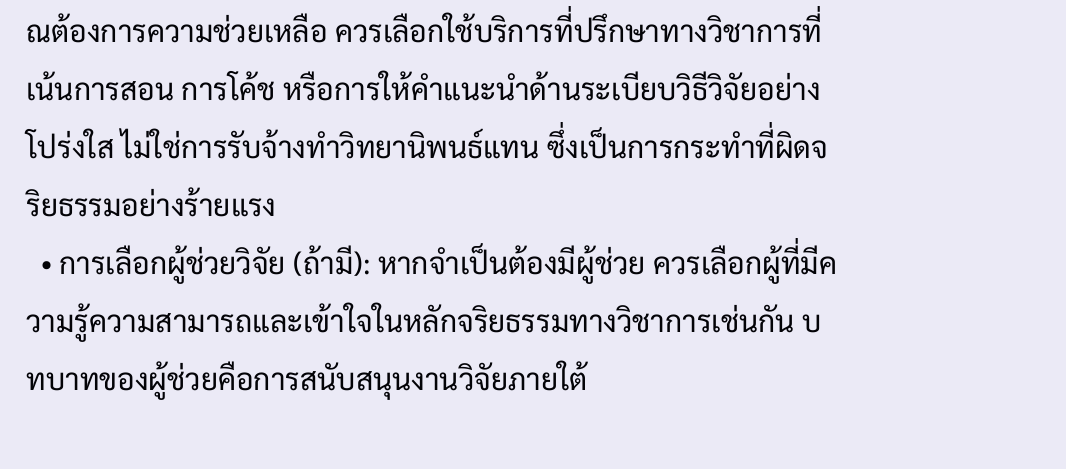ณต้องการความช่วยเหลือ ควรเลือกใช้บริการที่ปรึกษาทางวิชาการที่เน้นการสอน การโค้ช หรือการให้คำแนะนำด้านระเบียบวิธีวิจัยอย่างโปร่งใส ไม่ใช่การรับจ้างทำวิทยานิพนธ์แทน ซึ่งเป็นการกระทำที่ผิดจริยธรรมอย่างร้ายแรง
  • การเลือกผู้ช่วยวิจัย (ถ้ามี): หากจำเป็นต้องมีผู้ช่วย ควรเลือกผู้ที่มีความรู้ความสามารถและเข้าใจในหลักจริยธรรมทางวิชาการเช่นกัน บทบาทของผู้ช่วยคือการสนับสนุนงานวิจัยภายใต้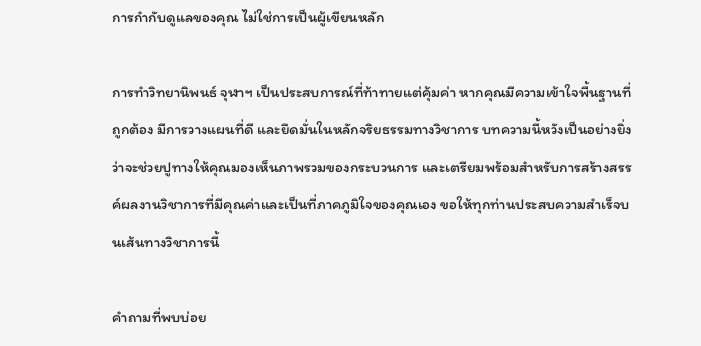การกำกับดูแลของคุณ ไม่ใช่การเป็นผู้เขียนหลัก

การทำวิทยานิพนธ์ จุฬาฯ เป็นประสบการณ์ที่ท้าทายแต่คุ้มค่า หากคุณมีความเข้าใจพื้นฐานที่ถูกต้อง มีการวางแผนที่ดี และยึดมั่นในหลักจริยธรรมทางวิชาการ บทความนี้หวังเป็นอย่างยิ่งว่าจะช่วยปูทางให้คุณมองเห็นภาพรวมของกระบวนการ และเตรียมพร้อมสำหรับการสร้างสรรค์ผลงานวิชาการที่มีคุณค่าและเป็นที่ภาคภูมิใจของคุณเอง ขอให้ทุกท่านประสบความสำเร็จบนเส้นทางวิชาการนี้

คำถามที่พบบ่อย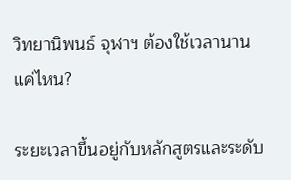วิทยานิพนธ์ จุฬาฯ ต้องใช้เวลานานแค่ไหน?

ระยะเวลาขึ้นอยู่กับหลักสูตรและระดับ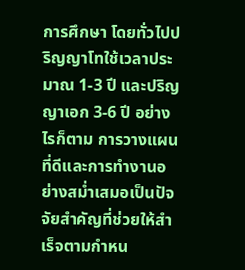การศึกษา โดยทั่วไปปริญญาโทใช้เวลาประมาณ 1-3 ปี และปริญญาเอก 3-6 ปี อย่างไรก็ตาม การวางแผนที่ดีและการทำงานอย่างสม่ำเสมอเป็นปัจจัยสำคัญที่ช่วยให้สำเร็จตามกำหน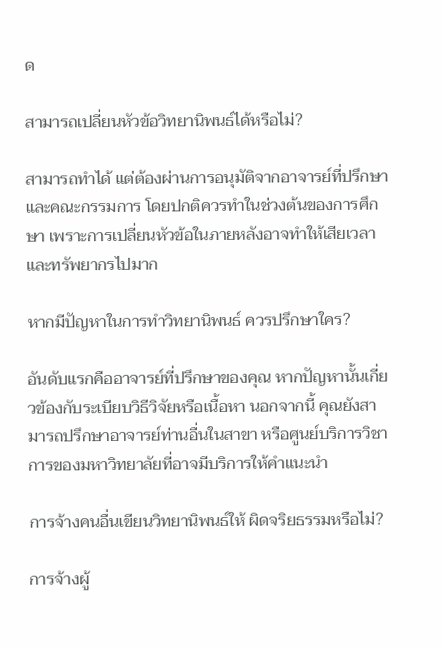ด

สามารถเปลี่ยนหัวข้อวิทยานิพนธ์ได้หรือไม่?

สามารถทำได้ แต่ต้องผ่านการอนุมัติจากอาจารย์ที่ปรึกษาและคณะกรรมการ โดยปกติควรทำในช่วงต้นของการศึกษา เพราะการเปลี่ยนหัวข้อในภายหลังอาจทำให้เสียเวลาและทรัพยากรไปมาก

หากมีปัญหาในการทำวิทยานิพนธ์ ควรปรึกษาใคร?

อันดับแรกคืออาจารย์ที่ปรึกษาของคุณ หากปัญหานั้นเกี่ยวข้องกับระเบียบวิธีวิจัยหรือเนื้อหา นอกจากนี้ คุณยังสามารถปรึกษาอาจารย์ท่านอื่นในสาขา หรือศูนย์บริการวิชาการของมหาวิทยาลัยที่อาจมีบริการให้คำแนะนำ

การจ้างคนอื่นเขียนวิทยานิพนธ์ให้ ผิดจริยธรรมหรือไม่?

การจ้างผู้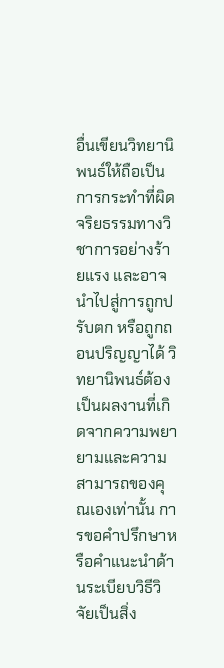อื่นเขียนวิทยานิพนธ์ให้ถือเป็นการกระทำที่ผิดจริยธรรมทางวิชาการอย่างร้ายแรง และอาจนำไปสู่การถูกปรับตก หรือถูกถอนปริญญาได้ วิทยานิพนธ์ต้องเป็นผลงานที่เกิดจากความพยายามและความสามารถของคุณเองเท่านั้น การขอคำปรึกษาหรือคำแนะนำด้านระเบียบวิธีวิจัยเป็นสิ่ง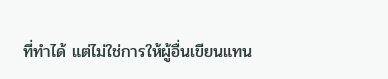ที่ทำได้ แต่ไม่ใช่การให้ผู้อื่นเขียนแทน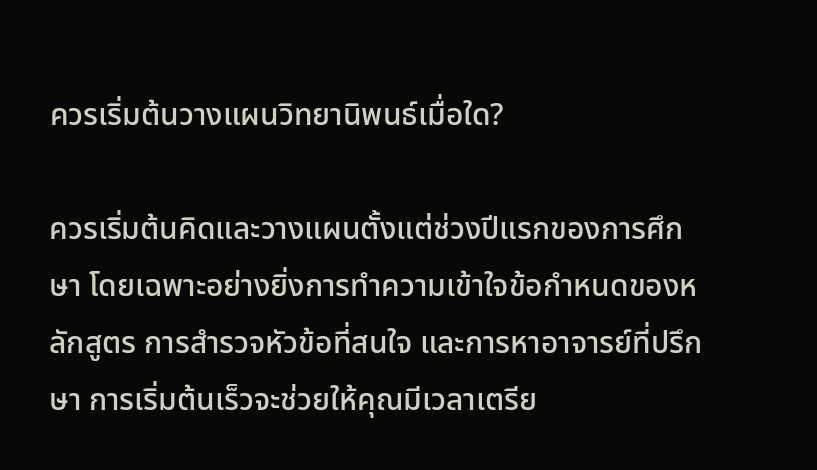ควรเริ่มต้นวางแผนวิทยานิพนธ์เมื่อใด?

ควรเริ่มต้นคิดและวางแผนตั้งแต่ช่วงปีแรกของการศึกษา โดยเฉพาะอย่างยิ่งการทำความเข้าใจข้อกำหนดของหลักสูตร การสำรวจหัวข้อที่สนใจ และการหาอาจารย์ที่ปรึกษา การเริ่มต้นเร็วจะช่วยให้คุณมีเวลาเตรีย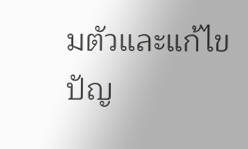มตัวและแก้ไขปัญ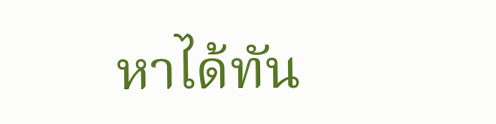หาได้ทัน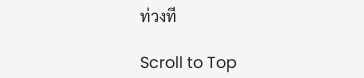ท่วงที

Scroll to Top